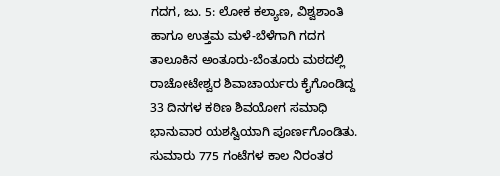ಗದಗ, ಜು. 5: ಲೋಕ ಕಲ್ಯಾಣ, ವಿಶ್ವಶಾಂತಿ ಹಾಗೂ ಉತ್ತಮ ಮಳೆ-ಬೆಳೆಗಾಗಿ ಗದಗ ತಾಲೂಕಿನ ಅಂತೂರು-ಬೆಂತೂರು ಮಠದಲ್ಲಿ ರಾಚೋಟೇಶ್ವರ ಶಿವಾಚಾರ್ಯರು ಕೈಗೊಂಡಿದ್ದ 33 ದಿನಗಳ ಕಠಿಣ ಶಿವಯೋಗ ಸಮಾಧಿ ಭಾನುವಾರ ಯಶಸ್ವಿಯಾಗಿ ಪೂರ್ಣಗೊಂಡಿತು. ಸುಮಾರು 775 ಗಂಟೆಗಳ ಕಾಲ ನಿರಂತರ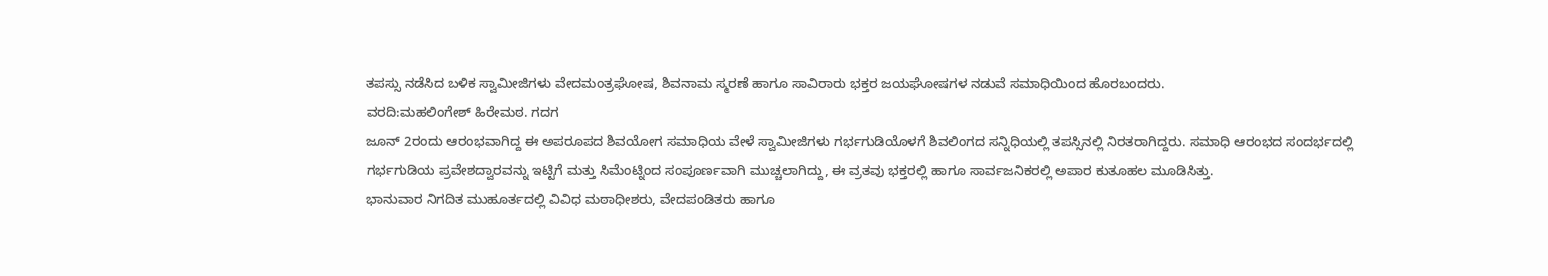ತಪಸ್ಸು ನಡೆಸಿದ ಬಳಿಕ ಸ್ವಾಮೀಜಿಗಳು ವೇದಮಂತ್ರಘೋಷ, ಶಿವನಾಮ ಸ್ಮರಣೆ ಹಾಗೂ ಸಾವಿರಾರು ಭಕ್ತರ ಜಯಘೋಷಗಳ ನಡುವೆ ಸಮಾಧಿಯಿಂದ ಹೊರಬಂದರು.
ವರದಿ:ಮಹಲಿಂಗೇಶ್ ಹಿರೇಮಠ. ಗದಗ
ಜೂನ್ 2ರಂದು ಆರಂಭವಾಗಿದ್ದ ಈ ಅಪರೂಪದ ಶಿವಯೋಗ ಸಮಾಧಿಯ ವೇಳೆ ಸ್ವಾಮೀಜಿಗಳು ಗರ್ಭಗುಡಿಯೊಳಗೆ ಶಿವಲಿಂಗದ ಸನ್ನಿಧಿಯಲ್ಲಿ ತಪಸ್ಸಿನಲ್ಲಿ ನಿರತರಾಗಿದ್ದರು. ಸಮಾಧಿ ಆರಂಭದ ಸಂದರ್ಭದಲ್ಲಿ ಗರ್ಭಗುಡಿಯ ಪ್ರವೇಶದ್ವಾರವನ್ನು ಇಟ್ಟಿಗೆ ಮತ್ತು ಸಿಮೆಂಟ್ನಿಂದ ಸಂಪೂರ್ಣವಾಗಿ ಮುಚ್ಚಲಾಗಿದ್ದು, ಈ ವ್ರತವು ಭಕ್ತರಲ್ಲಿ ಹಾಗೂ ಸಾರ್ವಜನಿಕರಲ್ಲಿ ಅಪಾರ ಕುತೂಹಲ ಮೂಡಿಸಿತ್ತು.
ಭಾನುವಾರ ನಿಗದಿತ ಮುಹೂರ್ತದಲ್ಲಿ ವಿವಿಧ ಮಠಾಧೀಶರು, ವೇದಪಂಡಿತರು ಹಾಗೂ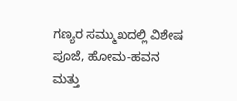ಗಣ್ಯರ ಸಮ್ಮುಖದಲ್ಲಿ ವಿಶೇಷ ಪೂಜೆ, ಹೋಮ-ಹವನ ಮತ್ತು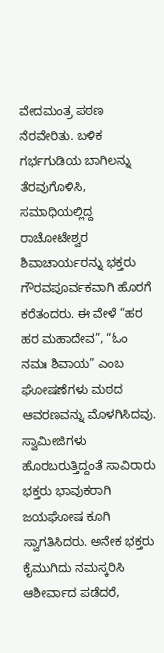ವೇದಮಂತ್ರ ಪಠಣ ನೆರವೇರಿತು. ಬಳಿಕ ಗರ್ಭಗುಡಿಯ ಬಾಗಿಲನ್ನು ತೆರವುಗೊಳಿಸಿ, ಸಮಾಧಿಯಲ್ಲಿದ್ದ ರಾಚೋಟೇಶ್ವರ ಶಿವಾಚಾರ್ಯರನ್ನು ಭಕ್ತರು ಗೌರವಪೂರ್ವಕವಾಗಿ ಹೊರಗೆ ಕರೆತಂದರು. ಈ ವೇಳೆ “ಹರ ಹರ ಮಹಾದೇವ”, “ಓಂ ನಮಃ ಶಿವಾಯ” ಎಂಬ ಘೋಷಣೆಗಳು ಮಠದ ಆವರಣವನ್ನು ಮೊಳಗಿಸಿದವು.
ಸ್ವಾಮೀಜಿಗಳು ಹೊರಬರುತ್ತಿದ್ದಂತೆ ಸಾವಿರಾರು ಭಕ್ತರು ಭಾವುಕರಾಗಿ ಜಯಘೋಷ ಕೂಗಿ ಸ್ವಾಗತಿಸಿದರು. ಅನೇಕ ಭಕ್ತರು ಕೈಮುಗಿದು ನಮಸ್ಕರಿಸಿ ಆಶೀರ್ವಾದ ಪಡೆದರೆ,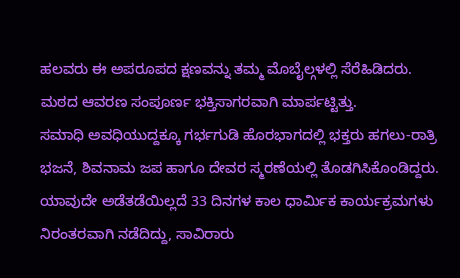ಹಲವರು ಈ ಅಪರೂಪದ ಕ್ಷಣವನ್ನು ತಮ್ಮ ಮೊಬೈಲ್ಗಳಲ್ಲಿ ಸೆರೆಹಿಡಿದರು. ಮಠದ ಆವರಣ ಸಂಪೂರ್ಣ ಭಕ್ತಿಸಾಗರವಾಗಿ ಮಾರ್ಪಟ್ಟಿತ್ತು.
ಸಮಾಧಿ ಅವಧಿಯುದ್ದಕ್ಕೂ ಗರ್ಭಗುಡಿ ಹೊರಭಾಗದಲ್ಲಿ ಭಕ್ತರು ಹಗಲು-ರಾತ್ರಿ ಭಜನೆ, ಶಿವನಾಮ ಜಪ ಹಾಗೂ ದೇವರ ಸ್ಮರಣೆಯಲ್ಲಿ ತೊಡಗಿಸಿಕೊಂಡಿದ್ದರು. ಯಾವುದೇ ಅಡೆತಡೆಯಿಲ್ಲದೆ 33 ದಿನಗಳ ಕಾಲ ಧಾರ್ಮಿಕ ಕಾರ್ಯಕ್ರಮಗಳು ನಿರಂತರವಾಗಿ ನಡೆದಿದ್ದು, ಸಾವಿರಾರು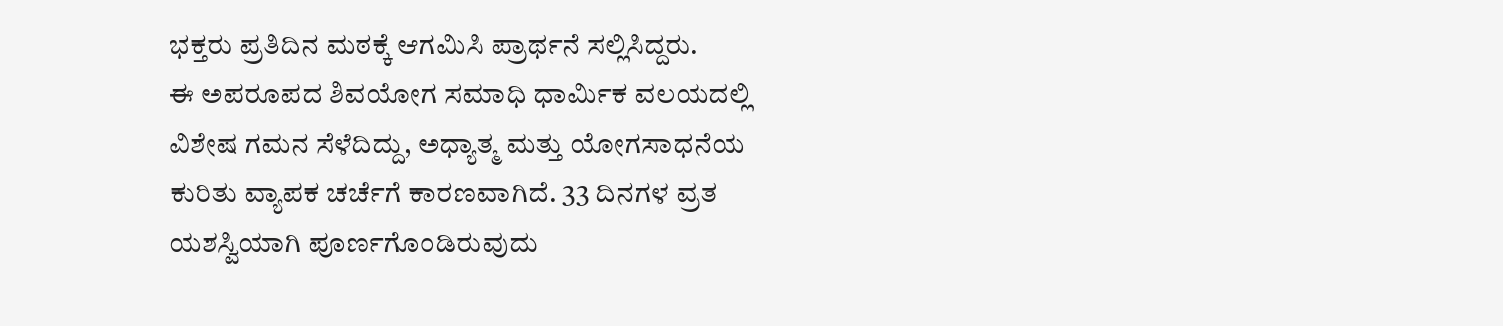ಭಕ್ತರು ಪ್ರತಿದಿನ ಮಠಕ್ಕೆ ಆಗಮಿಸಿ ಪ್ರಾರ್ಥನೆ ಸಲ್ಲಿಸಿದ್ದರು.
ಈ ಅಪರೂಪದ ಶಿವಯೋಗ ಸಮಾಧಿ ಧಾರ್ಮಿಕ ವಲಯದಲ್ಲಿ ವಿಶೇಷ ಗಮನ ಸೆಳೆದಿದ್ದು, ಅಧ್ಯಾತ್ಮ ಮತ್ತು ಯೋಗಸಾಧನೆಯ ಕುರಿತು ವ್ಯಾಪಕ ಚರ್ಚೆಗೆ ಕಾರಣವಾಗಿದೆ. 33 ದಿನಗಳ ವ್ರತ ಯಶಸ್ವಿಯಾಗಿ ಪೂರ್ಣಗೊಂಡಿರುವುದು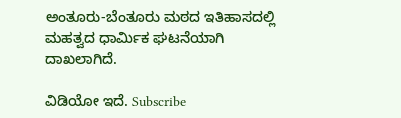ಅಂತೂರು-ಬೆಂತೂರು ಮಠದ ಇತಿಹಾಸದಲ್ಲಿ ಮಹತ್ವದ ಧಾರ್ಮಿಕ ಘಟನೆಯಾಗಿ ದಾಖಲಾಗಿದೆ.

ವಿಡಿಯೋ ಇದೆ. Subscribe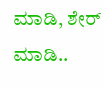ಮಾಡಿ, ಶೇರ್ ಮಾಡಿ..